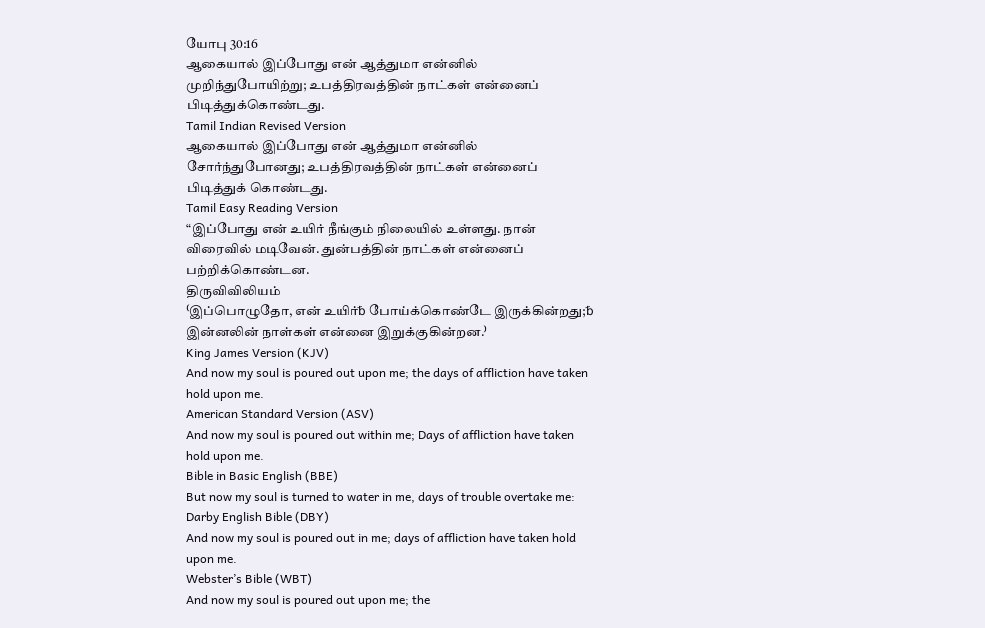யோபு 30:16
ஆகையால் இப்போது என் ஆத்துமா என்னில் முறிந்துபோயிற்று; உபத்திரவத்தின் நாட்கள் என்னைப் பிடித்துக்கொண்டது.
Tamil Indian Revised Version
ஆகையால் இப்போது என் ஆத்துமா என்னில் சோர்ந்துபோனது; உபத்திரவத்தின் நாட்கள் என்னைப் பிடித்துக் கொண்டது.
Tamil Easy Reading Version
“இப்போது என் உயிர் நீங்கும் நிலையில் உள்ளது. நான் விரைவில் மடிவேன். துன்பத்தின் நாட்கள் என்னைப் பற்றிக்கொண்டன.
திருவிவிலியம்
⁽இப்பொழுதோ, என் உயிர்␢ போய்க்கொண்டே இருக்கின்றது;␢ இன்னலின் நாள்கள் என்னை இறுக்குகின்றன.⁾
King James Version (KJV)
And now my soul is poured out upon me; the days of affliction have taken hold upon me.
American Standard Version (ASV)
And now my soul is poured out within me; Days of affliction have taken hold upon me.
Bible in Basic English (BBE)
But now my soul is turned to water in me, days of trouble overtake me:
Darby English Bible (DBY)
And now my soul is poured out in me; days of affliction have taken hold upon me.
Webster’s Bible (WBT)
And now my soul is poured out upon me; the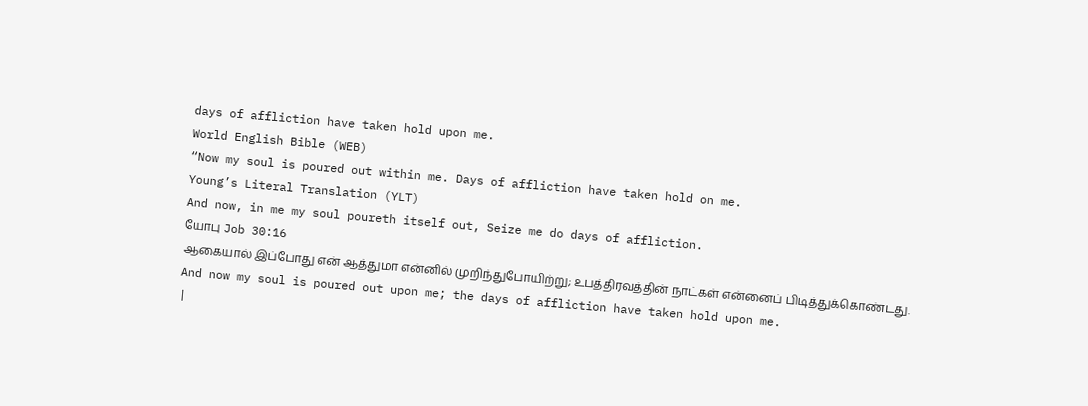days of affliction have taken hold upon me.
World English Bible (WEB)
“Now my soul is poured out within me. Days of affliction have taken hold on me.
Young’s Literal Translation (YLT)
And now, in me my soul poureth itself out, Seize me do days of affliction.
யோபு Job 30:16
ஆகையால் இப்போது என் ஆத்துமா என்னில் முறிந்துபோயிற்று; உபத்திரவத்தின் நாட்கள் என்னைப் பிடித்துக்கொண்டது.
And now my soul is poured out upon me; the days of affliction have taken hold upon me.
|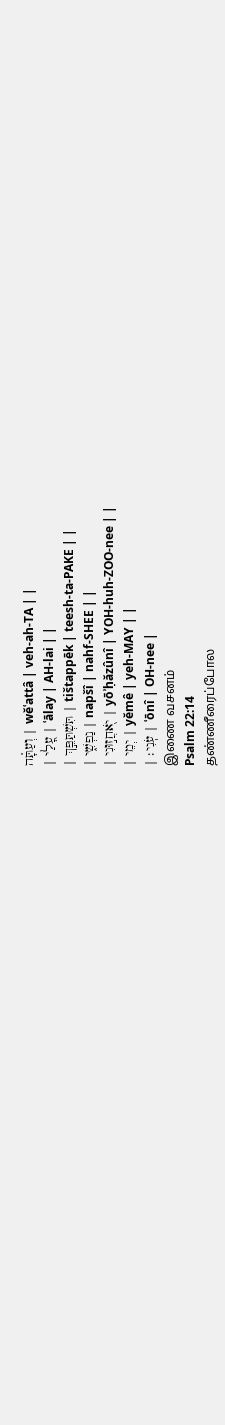וְעַתָּ֗ה | wĕʿattâ | veh-ah-TA | |
| עָ֭לַי | ʿālay | AH-lai | |
| תִּשְׁתַּפֵּ֣ךְ | tištappēk | teesh-ta-PAKE | |
| נַפְשִׁ֑י | napšî | nahf-SHEE | |
| יֹ֖אחֲז֣וּנִי | yōʾḥăzûnî | YOH-huh-ZOO-nee | |
| יְמֵי | yĕmê | yeh-MAY | |
| עֹֽנִי׃ | ʿōnî | OH-nee |
இணை வசனம்
Psalm 22:14
தண்ணீரைப்போல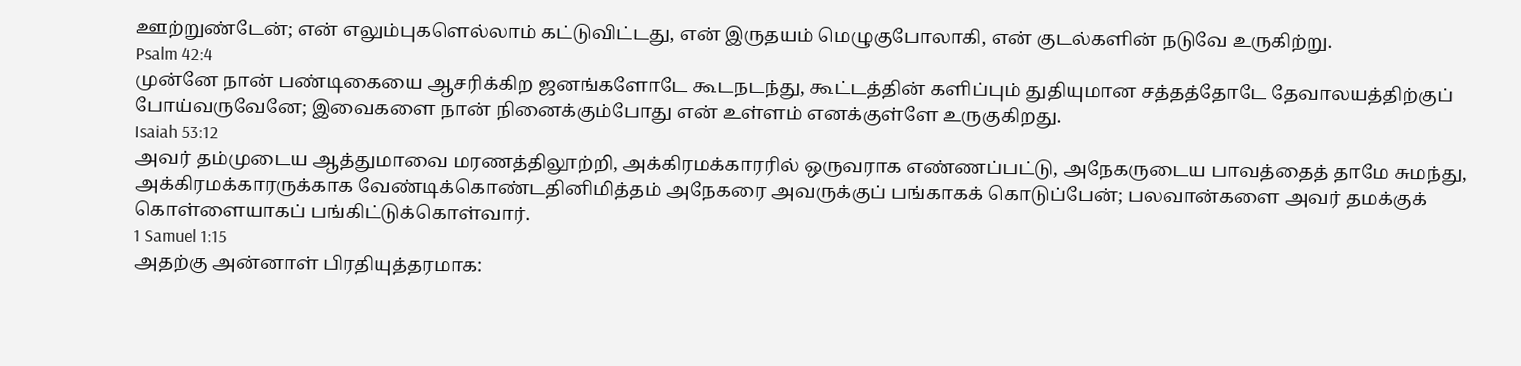ஊற்றுண்டேன்; என் எலும்புகளெல்லாம் கட்டுவிட்டது, என் இருதயம் மெழுகுபோலாகி, என் குடல்களின் நடுவே உருகிற்று.
Psalm 42:4
முன்னே நான் பண்டிகையை ஆசரிக்கிற ஜனங்களோடே கூடநடந்து, கூட்டத்தின் களிப்பும் துதியுமான சத்தத்தோடே தேவாலயத்திற்குப் போய்வருவேனே; இவைகளை நான் நினைக்கும்போது என் உள்ளம் எனக்குள்ளே உருகுகிறது.
Isaiah 53:12
அவர் தம்முடைய ஆத்துமாவை மரணத்திலூற்றி, அக்கிரமக்காரரில் ஒருவராக எண்ணப்பட்டு, அநேகருடைய பாவத்தைத் தாமே சுமந்து, அக்கிரமக்காரருக்காக வேண்டிக்கொண்டதினிமித்தம் அநேகரை அவருக்குப் பங்காகக் கொடுப்பேன்; பலவான்களை அவர் தமக்குக் கொள்ளையாகப் பங்கிட்டுக்கொள்வார்.
1 Samuel 1:15
அதற்கு அன்னாள் பிரதியுத்தரமாக: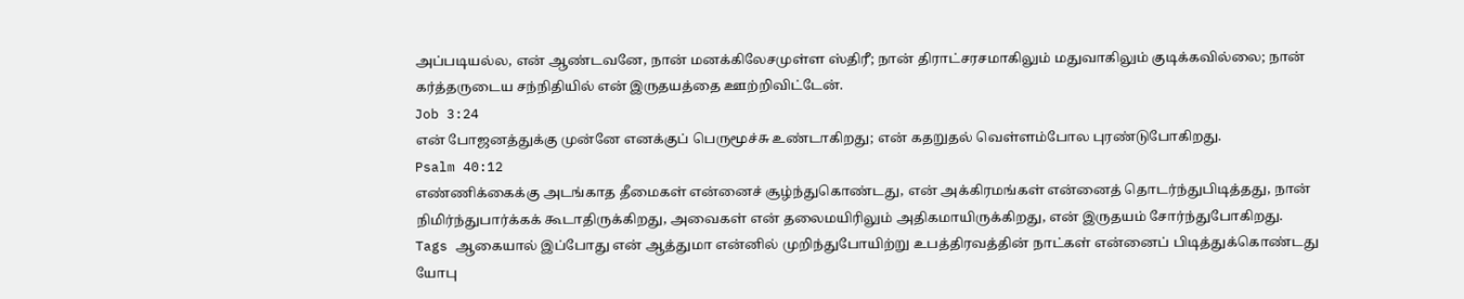அப்படியல்ல, என் ஆண்டவனே, நான் மனக்கிலேசமுள்ள ஸ்திரீ; நான் திராட்சரசமாகிலும் மதுவாகிலும் குடிக்கவில்லை; நான் கர்த்தருடைய சந்நிதியில் என் இருதயத்தை ஊற்றிவிட்டேன்.
Job 3:24
என் போஜனத்துக்கு முன்னே எனக்குப் பெருமூச்சு உண்டாகிறது; என் கதறுதல் வெள்ளம்போல புரண்டுபோகிறது.
Psalm 40:12
எண்ணிக்கைக்கு அடங்காத தீமைகள் என்னைச் சூழ்ந்துகொண்டது, என் அக்கிரமங்கள் என்னைத் தொடர்ந்துபிடித்தது, நான் நிமிர்ந்துபார்க்கக் கூடாதிருக்கிறது, அவைகள் என் தலைமயிரிலும் அதிகமாயிருக்கிறது, என் இருதயம் சோர்ந்துபோகிறது.
Tags ஆகையால் இப்போது என் ஆத்துமா என்னில் முறிந்துபோயிற்று உபத்திரவத்தின் நாட்கள் என்னைப் பிடித்துக்கொண்டது
யோபு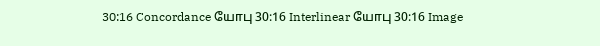30:16 Concordance யோபு 30:16 Interlinear யோபு 30:16 Image